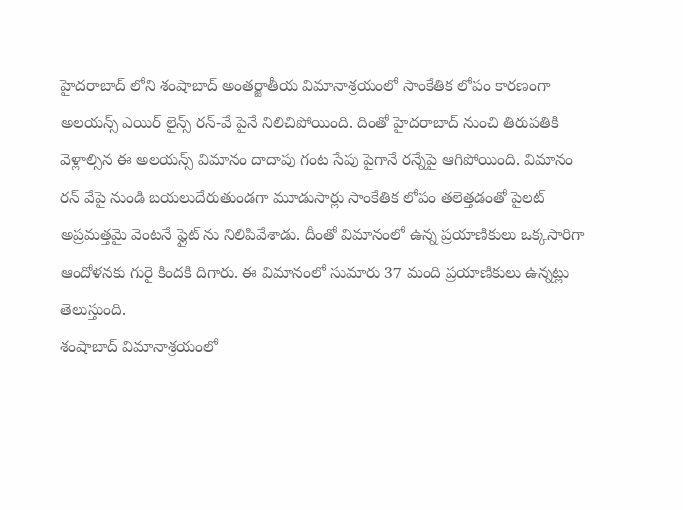హైదరాబాద్ లోని శంషాబాద్ అంతర్జాతీయ విమానాశ్రయంలో సాంకేతిక లోపం కారణంగా అలయన్స్ ఎయిర్ లైన్స్ రన్-వే పైనే నిలిచిపోయింది. దింతో హైదరాబాద్ నుంచి తిరుపతికి వెళ్లాల్సిన ఈ అలయన్స్ విమానం దాదాపు గంట సేపు పైగానే రన్నేపై ఆగిపోయింది. విమానం రన్ వేపై నుండి బయలుదేరుతుండగా మూడుసార్లు సాంకేతిక లోపం తలెత్తడంతో పైలట్ అప్రమత్తమై వెంటనే ఫ్లైట్ ను నిలిపివేశాడు. దీంతో విమానంలో ఉన్న ప్రయాణికులు ఒక్కసారిగా ఆందోళనకు గురై కిందకి దిగారు. ఈ విమానంలో సుమారు 37 మంది ప్రయాణికులు ఉన్నట్లు తెలుస్తుంది.
శంషాబాద్ విమానాశ్రయంలో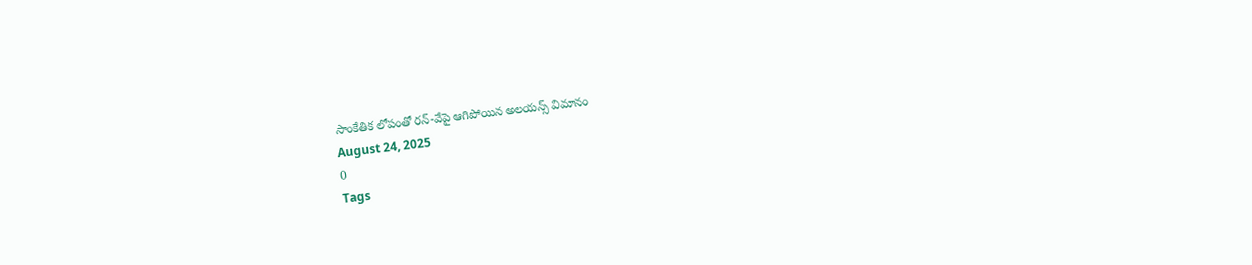సాంకేతిక లోపంతో రన్-వేపై ఆగిపోయిన అలయన్స్ విమానం
August 24, 2025
0
Tags